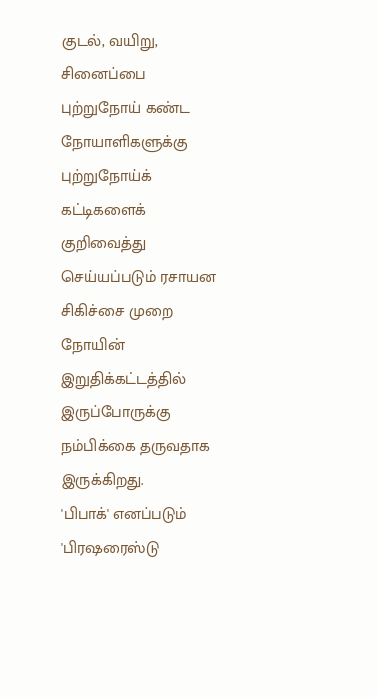குடல், வயிறு, சினைப்பை புற்றுநோய் கண்ட நோயாளிகளுக்கு புற்றுநோய்க் கட்டிகளைக் குறிவைத்து செய்யப்படும் ரசாயன சிகிச்சை முறை நோயின் இறுதிக்கட்டத்தில் இருப்போருக்கு நம்பிக்கை தருவதாக இருக்கிறது.
'பிபாக்' எனப்படும் 'பிரஷரைஸ்டு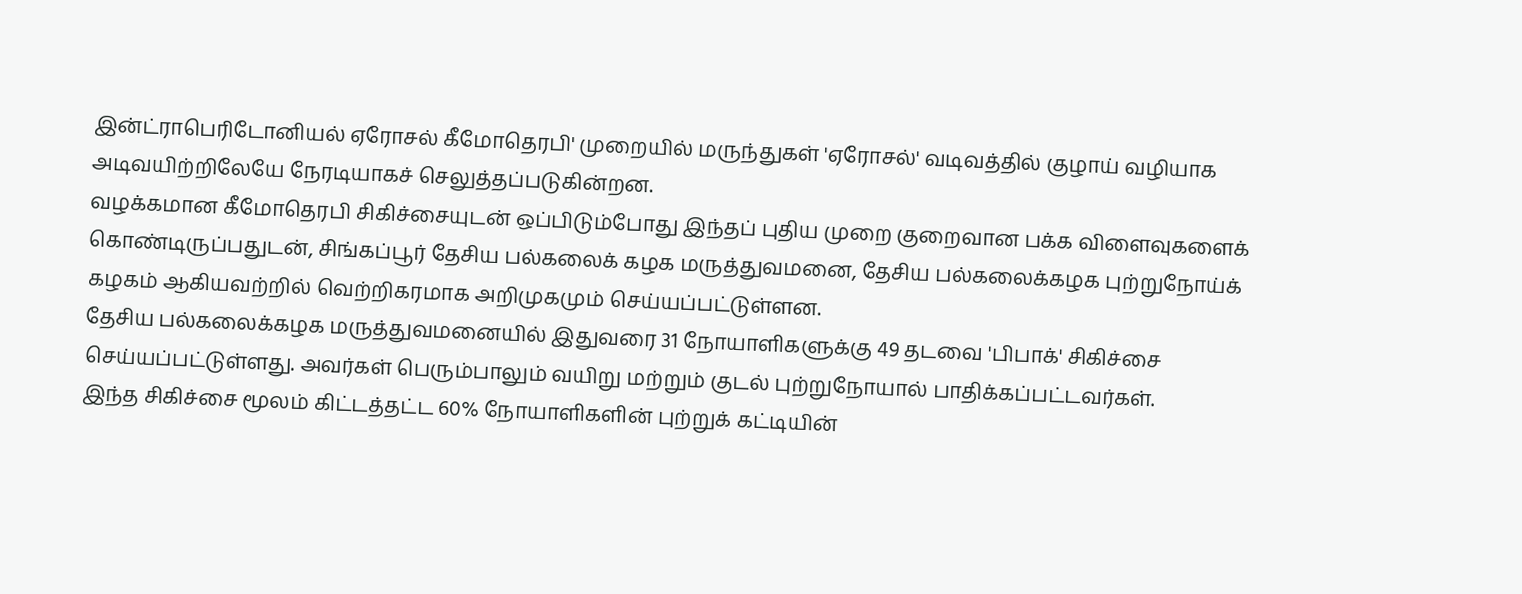இன்ட்ராபெரிடோனியல் ஏரோசல் கீமோதெரபி' முறையில் மருந்துகள் 'ஏரோசல்' வடிவத்தில் குழாய் வழியாக அடிவயிற்றிலேயே நேரடியாகச் செலுத்தப்படுகின்றன.
வழக்கமான கீமோதெரபி சிகிச்சையுடன் ஒப்பிடும்போது இந்தப் புதிய முறை குறைவான பக்க விளைவுகளைக் கொண்டிருப்பதுடன், சிங்கப்பூர் தேசிய பல்கலைக் கழக மருத்துவமனை, தேசிய பல்கலைக்கழக புற்றுநோய்க் கழகம் ஆகியவற்றில் வெற்றிகரமாக அறிமுகமும் செய்யப்பட்டுள்ளன.
தேசிய பல்கலைக்கழக மருத்துவமனையில் இதுவரை 31 நோயாளிகளுக்கு 49 தடவை 'பிபாக்' சிகிச்சை செய்யப்பட்டுள்ளது. அவர்கள் பெரும்பாலும் வயிறு மற்றும் குடல் புற்றுநோயால் பாதிக்கப்பட்டவர்கள்.
இந்த சிகிச்சை மூலம் கிட்டத்தட்ட 60% நோயாளிகளின் புற்றுக் கட்டியின்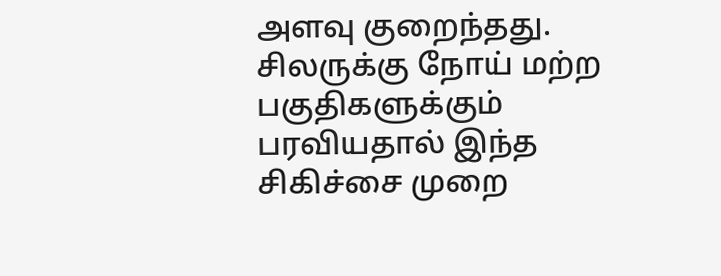அளவு குறைந்தது. சிலருக்கு நோய் மற்ற பகுதிகளுக்கும் பரவியதால் இந்த சிகிச்சை முறை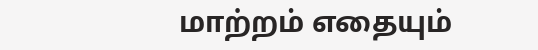மாற்றம் எதையும்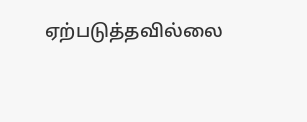ஏற்படுத்தவில்லை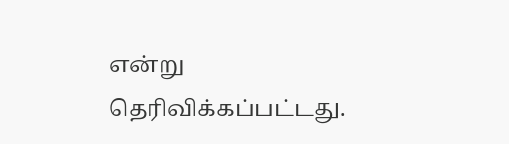என்று தெரிவிக்கப்பட்டது.